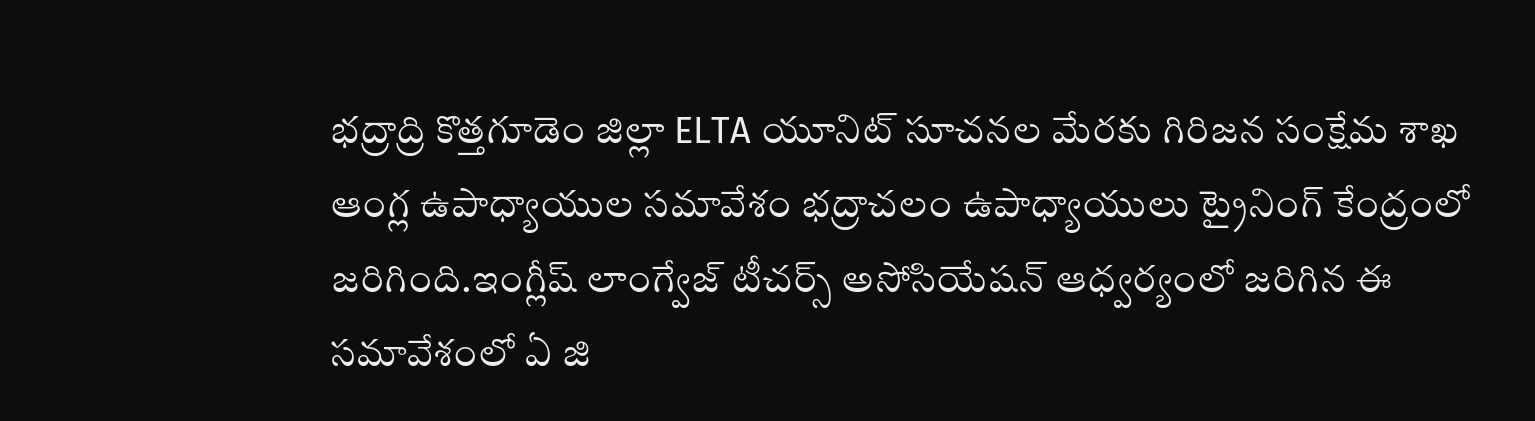భద్రాద్రి కొత్తగూడెం జిల్లా ELTA యూనిట్ సూచనల మేరకు గిరిజన సంక్షేమ శాఖ ఆంగ్ల ఉపాధ్యాయుల సమావేశం భద్రాచలం ఉపాధ్యాయులు ట్రైనింగ్ కేంద్రంలో జరిగింది.ఇంగ్లీష్ లాంగ్వేజ్ టీచర్స్ అసోసియేషన్ ఆధ్వర్యంలో జరిగిన ఈ సమావేశంలో ఏ జి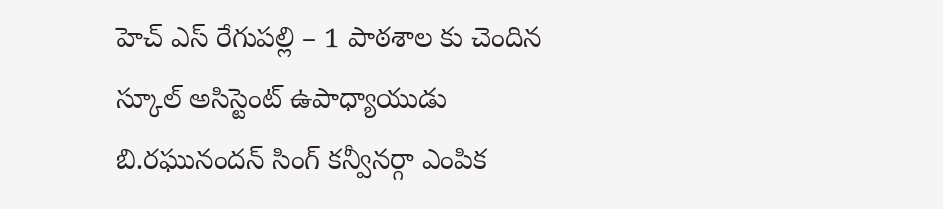హెచ్ ఎస్ రేగుపల్లి – 1 పాఠశాల కు చెందిన స్కూల్ అసిస్టెంట్ ఉపాధ్యాయుడు బి.రఘునందన్ సింగ్ కన్వీనర్గా ఎంపిక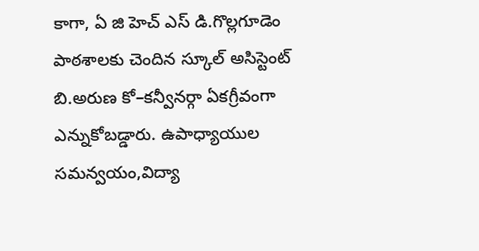కాగా, ఏ జి హెచ్ ఎస్ డి.గొల్లగూడెం పాఠశాలకు చెందిన స్కూల్ అసిస్టెంట్ బి.అరుణ కో–కన్వీనర్గా ఏకగ్రీవంగా ఎన్నుకోబడ్డారు. ఉపాధ్యాయుల సమన్వయం,విద్యా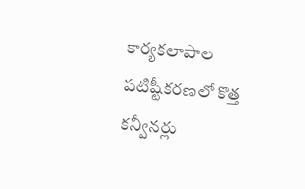కార్యకలాపాల పటిష్టీకరణలో కొత్త కన్వీనర్లు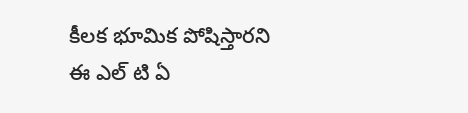కీలక భూమిక పోషిస్తారని ఈ ఎల్ టి ఏ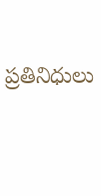ప్రతినిధులు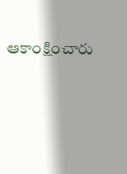ఆకాంక్షించారు